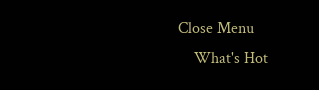Close Menu
    What's Hot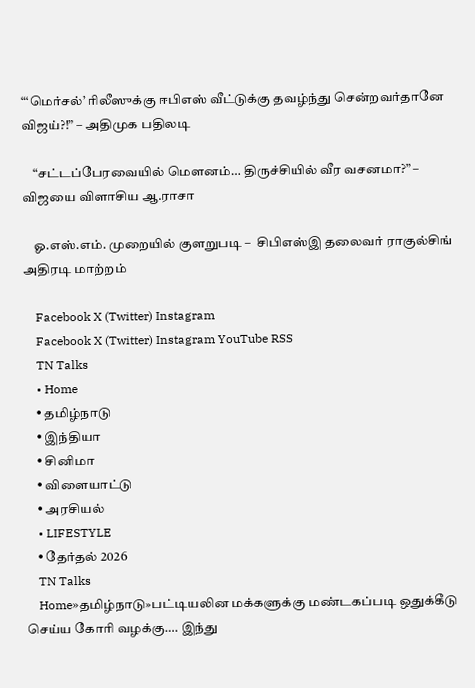“‘மெர்சல்’ ரிலீஸுக்கு ஈபிஎஸ் வீட்டுக்கு தவழ்ந்து சென்றவர்தானே விஜய்?!” – அதிமுக பதிலடி

    “சட்டப்பேரவையில் மௌனம்… திருச்சியில் வீர வசனமா?” – விஜயை விளாசிய ஆ.ராசா

    ஓ.எஸ்.எம். முறையில் குளறுபடி –  சிபிஎஸ்இ தலைவர் ராகுல்சிங் அதிரடி மாற்றம்

    Facebook X (Twitter) Instagram
    Facebook X (Twitter) Instagram YouTube RSS
    TN Talks
    • Home
    • தமிழ்நாடு
    • இந்தியா
    • சினிமா
    • விளையாட்டு
    • அரசியல்
    • LIFESTYLE
    • தேர்தல் 2026
    TN Talks
    Home»தமிழ்நாடு»பட்டியலின மக்களுக்கு மண்டகப்படி ஒதுக்கீடு செய்ய கோரி வழக்கு…. இந்து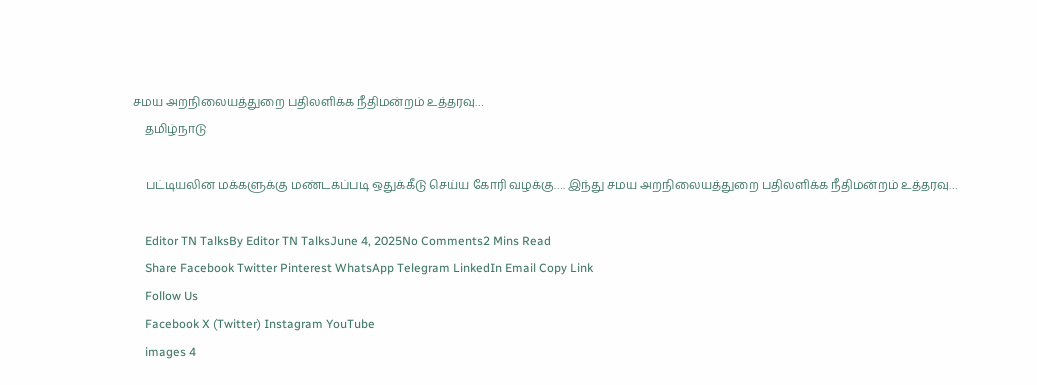சமய அறநிலையத்துறை பதிலளிக்க நீதிமன்றம் உத்தரவு…
    தமிழ்நாடு

    பட்டியலின மக்களுக்கு மண்டகப்படி ஒதுக்கீடு செய்ய கோரி வழக்கு…. இந்து சமய அறநிலையத்துறை பதிலளிக்க நீதிமன்றம் உத்தரவு…

    Editor TN TalksBy Editor TN TalksJune 4, 2025No Comments2 Mins Read
    Share Facebook Twitter Pinterest WhatsApp Telegram LinkedIn Email Copy Link
    Follow Us
    Facebook X (Twitter) Instagram YouTube
    images 4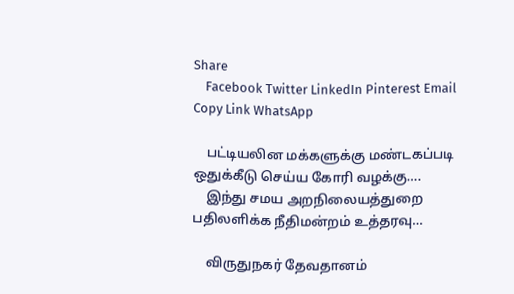Share
    Facebook Twitter LinkedIn Pinterest Email Copy Link WhatsApp

    பட்டியலின மக்களுக்கு மண்டகப்படி ஒதுக்கீடு செய்ய கோரி வழக்கு….
    இந்து சமய அறநிலையத்துறை பதிலளிக்க நீதிமன்றம் உத்தரவு…

    விருதுநகர் தேவதானம்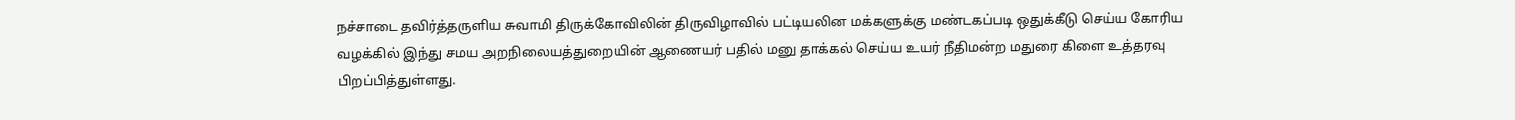நச்சாடை தவிர்த்தருளிய சுவாமி திருக்கோவிலின் திருவிழாவில் பட்டியலின மக்களுக்கு மண்டகப்படி ஒதுக்கீடு செய்ய கோரிய வழக்கில் இந்து சமய அறநிலையத்துறையின் ஆணையர் பதில் மனு தாக்கல் செய்ய உயர் நீதிமன்ற மதுரை கிளை உத்தரவு பிறப்பித்துள்ளது.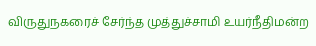விருதுநகரைச் சேர்ந்த முத்துச்சாமி உயர்நீதிமன்ற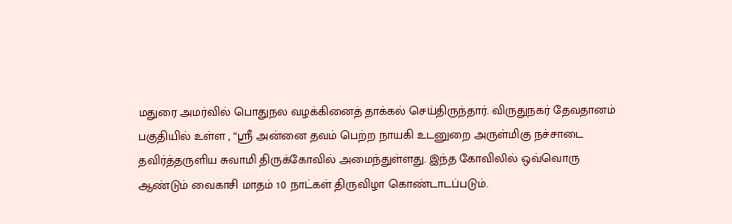மதுரை அமர்வில் பொதுநல வழக்கினைத் தாக்கல் செய்திருந்தார். விருதுநகர் தேவதானம் பகுதியில் உள்ள , “ஸ்ரீ அன்னை தவம் பெற்ற நாயகி உடனுறை அருள்மிகு நச்சாடை தவிர்த்தருளிய சுவாமி திருக்கோவில் அமைந்துள்ளது. இந்த கோவிலில் ஒவ்வொரு ஆண்டும் வைகாசி மாதம் 10 நாட்கள் திருவிழா கொண்டாடப்படும்.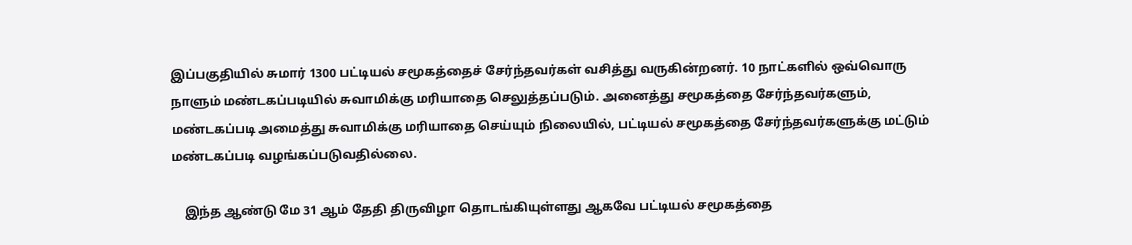இப்பகுதியில் சுமார் 1300 பட்டியல் சமூகத்தைச் சேர்ந்தவர்கள் வசித்து வருகின்றனர். 10 நாட்களில் ஒவ்வொரு நாளும் மண்டகப்படியில் சுவாமிக்கு மரியாதை செலுத்தப்படும். அனைத்து சமூகத்தை சேர்ந்தவர்களும், மண்டகப்படி அமைத்து சுவாமிக்கு மரியாதை செய்யும் நிலையில், பட்டியல் சமூகத்தை சேர்ந்தவர்களுக்கு மட்டும் மண்டகப்படி வழங்கப்படுவதில்லை.

    இந்த ஆண்டு மே 31 ஆம் தேதி திருவிழா தொடங்கியுள்ளது ஆகவே பட்டியல் சமூகத்தை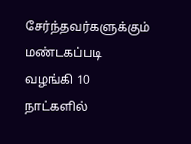சேர்ந்தவர்களுக்கும் மண்டகப்படி வழங்கி 10 நாட்களில்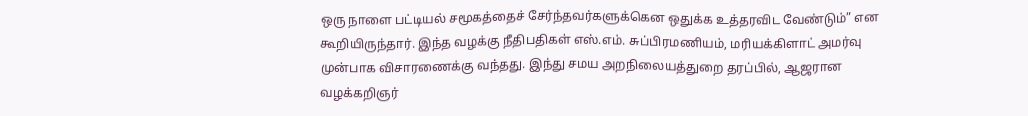ஒரு நாளை பட்டியல் சமூகத்தைச் சேர்ந்தவர்களுக்கென ஒதுக்க உத்தரவிட வேண்டும்” என கூறியிருந்தார். இந்த வழக்கு நீதிபதிகள் எஸ்.எம். சுப்பிரமணியம், மரியக்கிளாட் அமர்வு முன்பாக விசாரணைக்கு வந்தது. இந்து சமய அறநிலையத்துறை தரப்பில், ஆஜரான வழக்கறிஞர்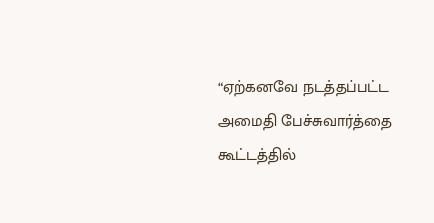“ஏற்கனவே நடத்தப்பட்ட அமைதி பேச்சுவார்த்தை கூட்டத்தில்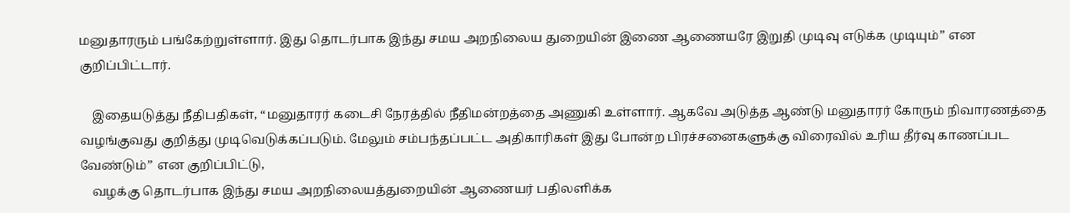மனுதாரரும் பங்கேற்றுள்ளார். இது தொடர்பாக இந்து சமய அறநிலைய துறையின் இணை ஆணையரே இறுதி முடிவு எடுக்க முடியும்” என குறிப்பிட்டார்.

    இதையடுத்து நீதிபதிகள், “மனுதாரர் கடைசி நேரத்தில் நீதிமன்றத்தை அணுகி உள்ளார். ஆகவே அடுத்த ஆண்டு மனுதாரர் கோரும் நிவாரணத்தை வழங்குவது குறித்து முடிவெடுக்கப்படும். மேலும் சம்பந்தப்பட்ட அதிகாரிகள் இது போன்ற பிரச்சனைகளுக்கு விரைவில் உரிய தீர்வு காணப்பட வேண்டும்” என குறிப்பிட்டு,
    வழக்கு தொடர்பாக இந்து சமய அறநிலையத்துறையின் ஆணையர் பதிலளிக்க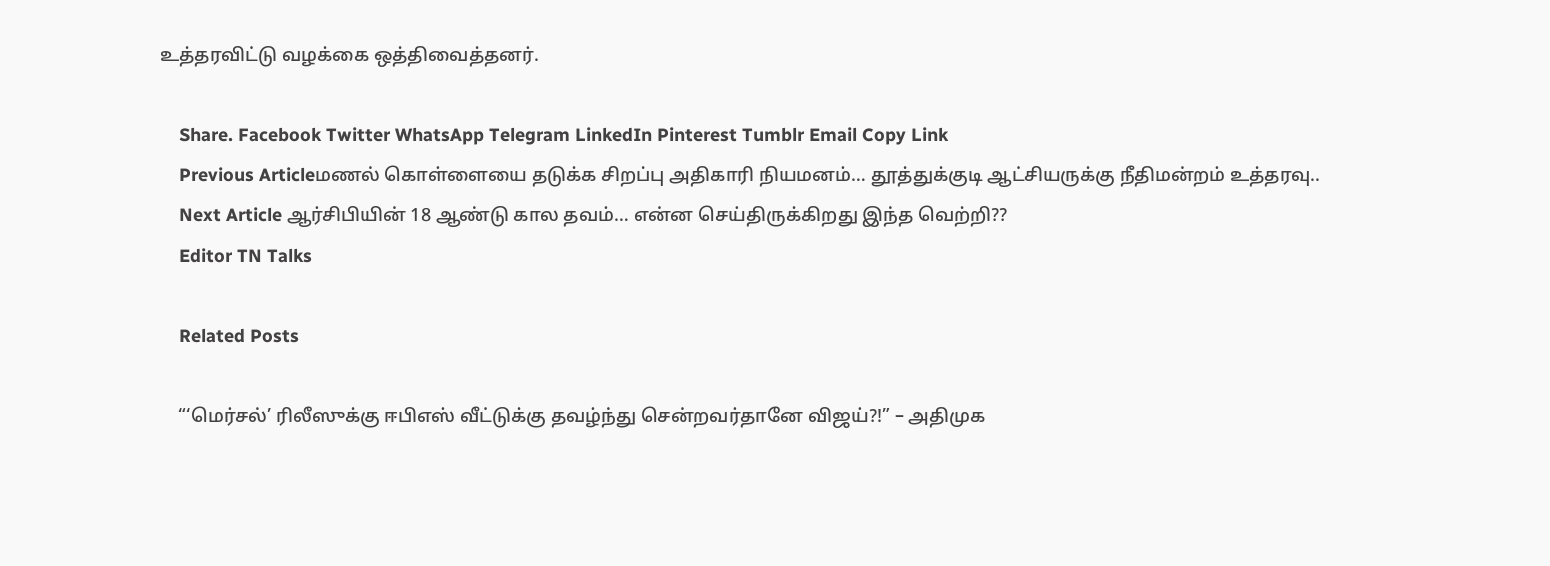உத்தரவிட்டு வழக்கை ஒத்திவைத்தனர்.

    Share. Facebook Twitter WhatsApp Telegram LinkedIn Pinterest Tumblr Email Copy Link
    Previous Articleமணல் கொள்ளையை தடுக்க சிறப்பு அதிகாரி நியமனம்… தூத்துக்குடி ஆட்சியருக்கு நீதிமன்றம் உத்தரவு..
    Next Article ஆர்சிபியின் 18 ஆண்டு கால தவம்… என்ன செய்திருக்கிறது இந்த வெற்றி??
    Editor TN Talks

    Related Posts

    “‘மெர்சல்’ ரிலீஸுக்கு ஈபிஎஸ் வீட்டுக்கு தவழ்ந்து சென்றவர்தானே விஜய்?!” – அதிமுக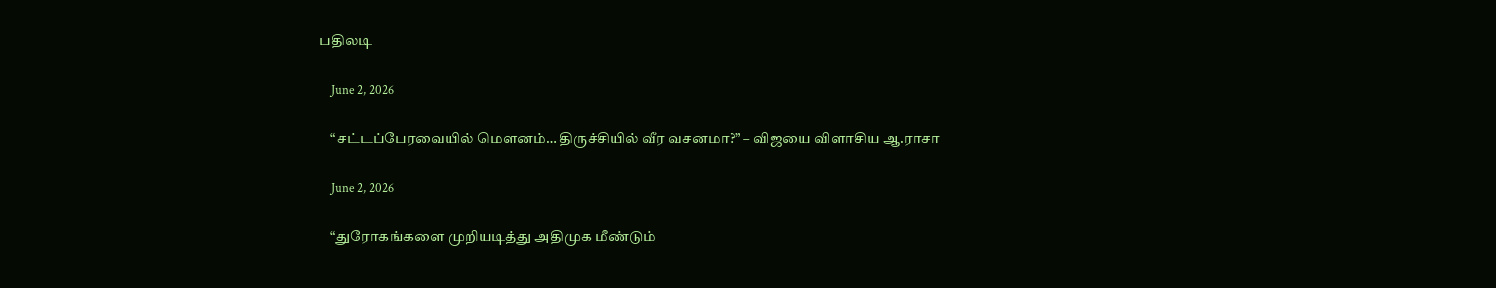பதிலடி

    June 2, 2026

    “சட்டப்பேரவையில் மௌனம்… திருச்சியில் வீர வசனமா?” – விஜயை விளாசிய ஆ.ராசா

    June 2, 2026

    “துரோகங்களை முறியடித்து அதிமுக மீண்டும்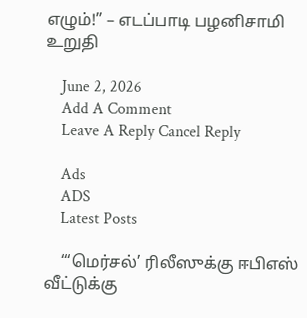எழும்!” – எடப்பாடி பழனிசாமி  உறுதி

    June 2, 2026
    Add A Comment
    Leave A Reply Cancel Reply

    Ads
    ADS
    Latest Posts

    “‘மெர்சல்’ ரிலீஸுக்கு ஈபிஎஸ் வீட்டுக்கு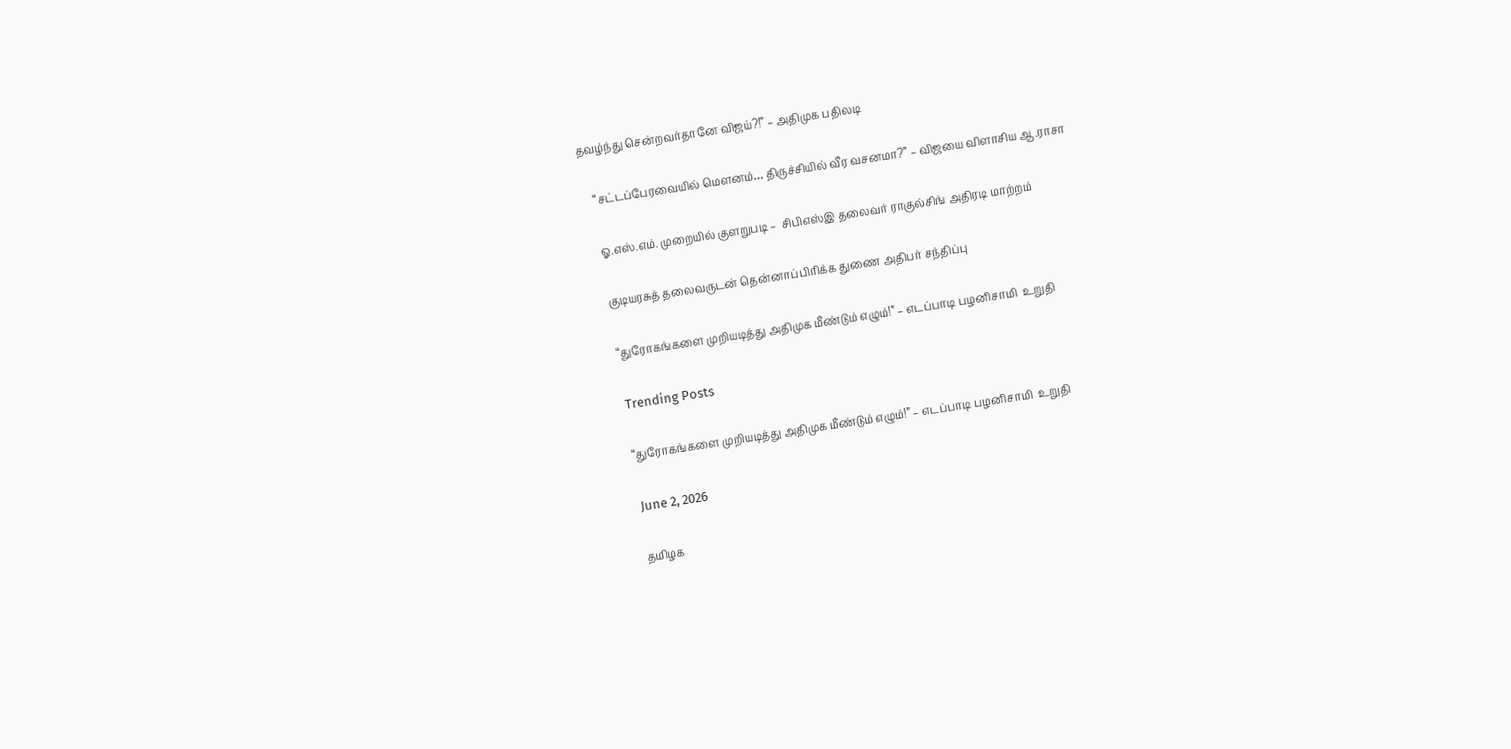தவழ்ந்து சென்றவர்தானே விஜய்?!” – அதிமுக பதிலடி

    “சட்டப்பேரவையில் மௌனம்… திருச்சியில் வீர வசனமா?” – விஜயை விளாசிய ஆ.ராசா

    ஓ.எஸ்.எம். முறையில் குளறுபடி –  சிபிஎஸ்இ தலைவர் ராகுல்சிங் அதிரடி மாற்றம்

    குடியரசுத் தலைவருடன் தென்னாப்பிரிக்க துணை அதிபர் சந்திப்பு

    “துரோகங்களை முறியடித்து அதிமுக மீண்டும் எழும்!” – எடப்பாடி பழனிசாமி  உறுதி

    Trending Posts

    “துரோகங்களை முறியடித்து அதிமுக மீண்டும் எழும்!” – எடப்பாடி பழனிசாமி  உறுதி

    June 2, 2026

    தமிழக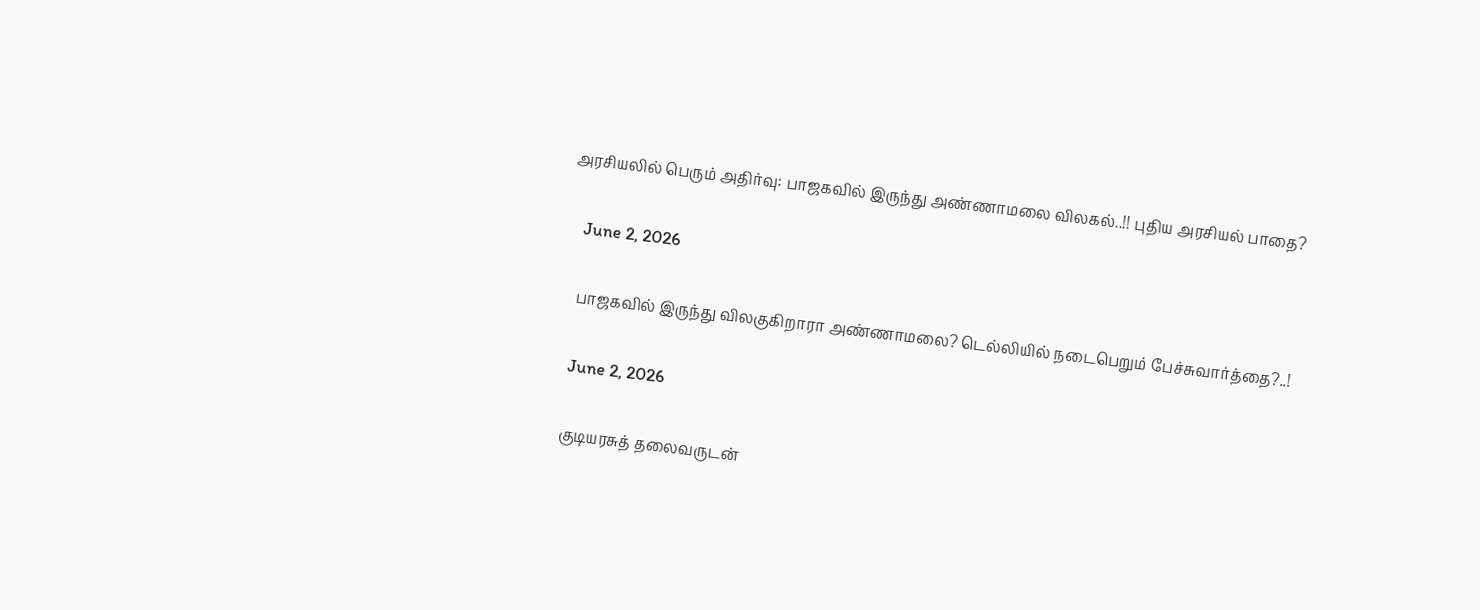அரசியலில் பெரும் அதிர்வு: பாஜகவில் இருந்து அண்ணாமலை விலகல்..!! புதிய அரசியல் பாதை?

    June 2, 2026

    பாஜகவில் இருந்து விலகுகிறாரா அண்ணாமலை? டெல்லியில் நடைபெறும் பேச்சுவார்த்தை?..!

    June 2, 2026

    குடியரசுத் தலைவருடன்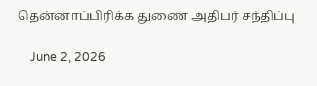தென்னாப்பிரிக்க துணை அதிபர் சந்திப்பு

    June 2, 2026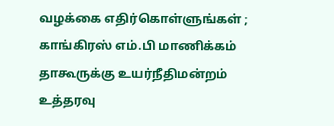வழக்கை எதிர்கொள்ளுங்கள் ; காங்கிரஸ் எம்.பி மாணிக்கம் தாகூருக்கு உயர்நீதிமன்றம் உத்தரவு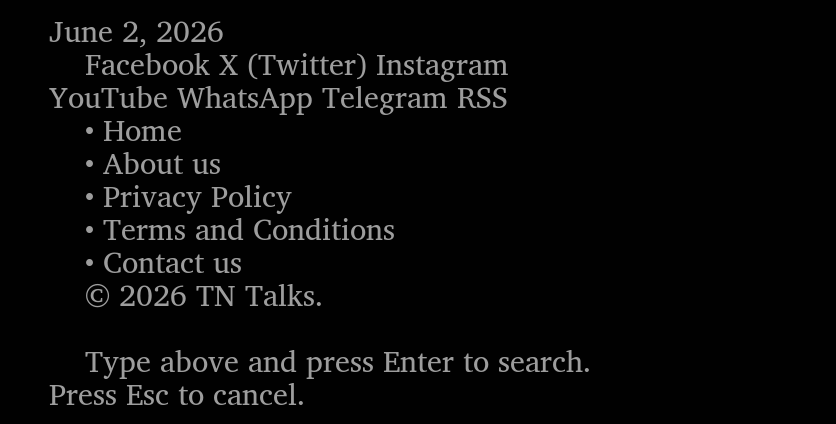June 2, 2026
    Facebook X (Twitter) Instagram YouTube WhatsApp Telegram RSS
    • Home
    • About us
    • Privacy Policy
    • Terms and Conditions
    • Contact us
    © 2026 TN Talks.

    Type above and press Enter to search. Press Esc to cancel.